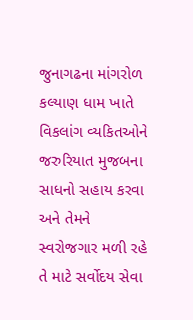જુનાગઢના માંગરોળ કલ્યાણ ધામ ખાતે વિકલાંગ વ્યકિતઓને જરુરિયાત મુજબના સાધનો સહાય કરવા અને તેમને સ્વરોજગાર મળી રહે તે માટે સર્વોદય સેવા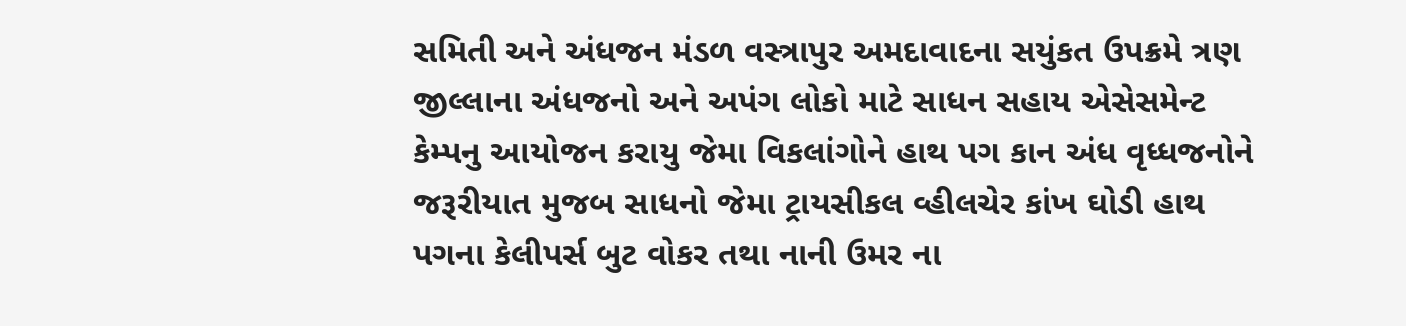સમિતી અને અંધજન મંડળ વસ્ત્રાપુર અમદાવાદના સયુંકત ઉપક્રમે ત્રણ જીલ્લાના અંધજનો અને અપંગ લોકો માટે સાધન સહાય એસેસમેન્ટ કેમ્પનુ આયોજન કરાયુ જેમા વિકલાંગોને હાથ પગ કાન અંધ વૃધ્ધજનોને જરૂરીયાત મુજબ સાધનો જેમા ટ્રાયસીકલ વ્હીલચેર કાંખ ઘોડી હાથ પગના કેલીપર્સ બુટ વોકર તથા નાની ઉમર ના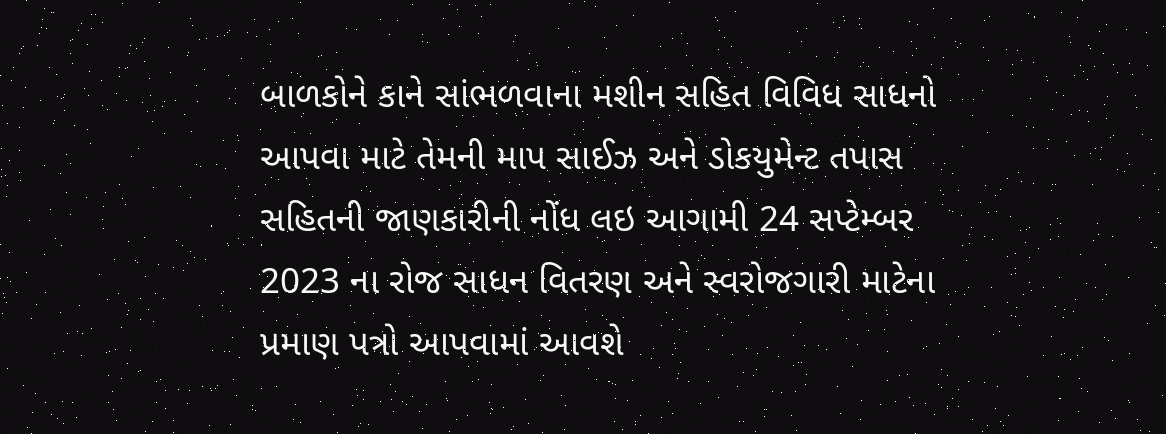બાળકોને કાને સાંભળવાના મશીન સહિત વિવિધ સાધનો આપવા માટે તેમની માપ સાઈઝ અને ડોકયુમેન્ટ તપાસ સહિતની જાણકારીની નોંધ લઇ આગામી 24 સપ્ટેમ્બર 2023 ના રોજ સાધન વિતરણ અને સ્વરોજગારી માટેના પ્રમાણ પત્રો આપવામાં આવશે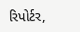રિપોર્ટર,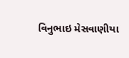વિનુભાઇ મેસવાણીયા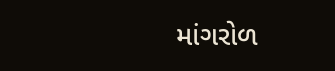માંગરોળ